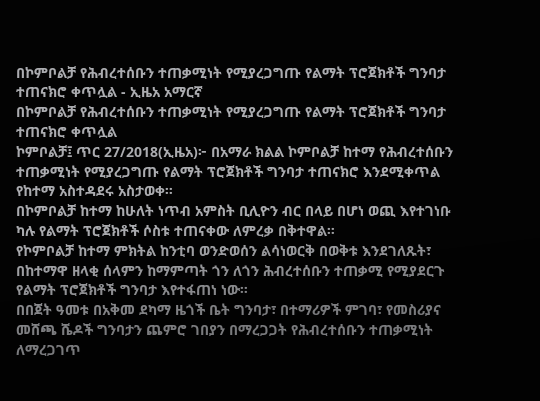በኮምቦልቻ የሕብረተሰቡን ተጠቃሚነት የሚያረጋግጡ የልማት ፕሮጀክቶች ግንባታ ተጠናክሮ ቀጥሏል - ኢዜአ አማርኛ
በኮምቦልቻ የሕብረተሰቡን ተጠቃሚነት የሚያረጋግጡ የልማት ፕሮጀክቶች ግንባታ ተጠናክሮ ቀጥሏል
ኮምቦልቻ፤ ጥር 27/2018(ኢዜአ)፦ በአማራ ክልል ኮምቦልቻ ከተማ የሕብረተሰቡን ተጠቃሚነት የሚያረጋግጡ የልማት ፕሮጀክቶች ግንባታ ተጠናክሮ እንደሚቀጥል የከተማ አስተዳደሩ አስታወቀ።
በኮምቦልቻ ከተማ ከሁለት ነጥብ አምስት ቢሊዮን ብር በላይ በሆነ ወጪ እየተገነቡ ካሉ የልማት ፕሮጀክቶች ሶስቱ ተጠናቀው ለምረቃ በቅተዋል።
የኮምቦልቻ ከተማ ምክትል ከንቲባ ወንድወሰን ልሳነወርቅ በወቅቱ እንደገለጹት፣ በከተማዋ ዘላቂ ሰላምን ከማምጣት ጎን ለጎን ሕብረተሰቡን ተጠቃሚ የሚያደርጉ የልማት ፕሮጀክቶች ግንባታ እየተፋጠነ ነው።
በበጀት ዓመቱ በአቅመ ደካማ ዜጎች ቤት ግንባታ፣ በተማሪዎች ምገባ፣ የመስሪያና መሸጫ ሼዶች ግንባታን ጨምሮ ገበያን በማረጋጋት የሕብረተሰቡን ተጠቃሚነት ለማረጋገጥ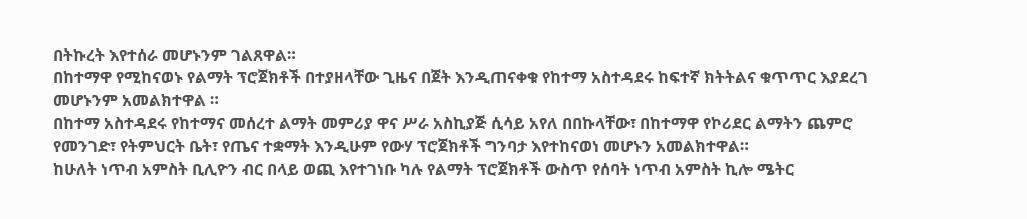በትኩረት እየተሰራ መሆኑንም ገልጸዋል።
በከተማዋ የሚከናወኑ የልማት ፕሮጀክቶች በተያዘላቸው ጊዜና በጀት እንዲጠናቀቁ የከተማ አስተዳደሩ ከፍተኛ ክትትልና ቁጥጥር እያደረገ መሆኑንም አመልክተዋል ።
በከተማ አስተዳደሩ የከተማና መሰረተ ልማት መምሪያ ዋና ሥራ አስኪያጅ ሲሳይ አየለ በበኩላቸው፣ በከተማዋ የኮሪደር ልማትን ጨምሮ የመንገድ፣ የትምህርት ቤት፣ የጤና ተቋማት እንዲሁም የውሃ ፕሮጀክቶች ግንባታ እየተከናወነ መሆኑን አመልክተዋል።
ከሁለት ነጥብ አምስት ቢሊዮን ብር በላይ ወጪ እየተገነቡ ካሉ የልማት ፕሮጀክቶች ውስጥ የሰባት ነጥብ አምስት ኪሎ ሜትር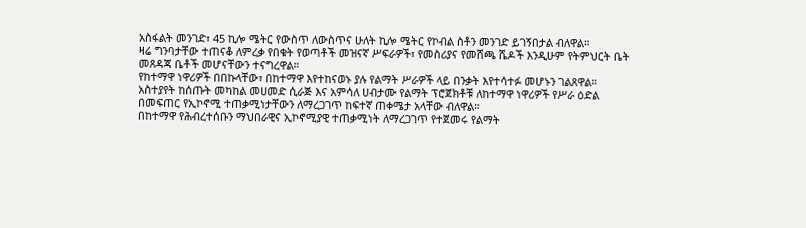አስፋልት መንገድ፣ 45 ኪሎ ሜትር የውስጥ ለውስጥና ሁለት ኪሎ ሜትር የኮብል ስቶን መንገድ ይገኝበታል ብለዋል።
ዛሬ ግንባታቸው ተጠናቆ ለምረቃ የበቁት የወጣቶች መዝናኛ ሥፍራዎች፣ የመስሪያና የመሸጫ ሼዶች እንዲሁም የትምህርት ቤት መጸዳጃ ቤቶች መሆናቸውን ተናግረዋል።
የከተማዋ ነዋሪዎች በበኩላቸው፣ በከተማዋ እየተከናወኑ ያሉ የልማት ሥራዎች ላይ በንቃት እየተሳተፉ መሆኑን ገልጸዋል።
አስተያየት ከሰጡት መካከል መሀመድ ሲራጅ እና አምሳለ ሀብታሙ የልማት ፕሮጀክቶቹ ለከተማዋ ነዋሪዎች የሥራ ዕድል በመፍጠር የኢኮኖሚ ተጠቃሚነታቸውን ለማረጋገጥ ከፍተኛ ጠቀሜታ አላቸው ብለዋል።
በከተማዋ የሕብረተሰቡን ማህበራዊና ኢኮኖሚያዊ ተጠቃሚነት ለማረጋገጥ የተጀመሩ የልማት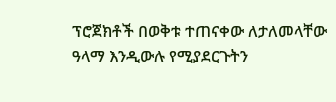ፕሮጀክቶች በወቅቱ ተጠናቀው ለታለመላቸው ዓላማ እንዲውሉ የሚያደርጉትን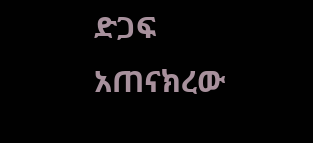ድጋፍ አጠናክረው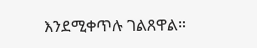እንደሚቀጥሉ ገልጸዋል።